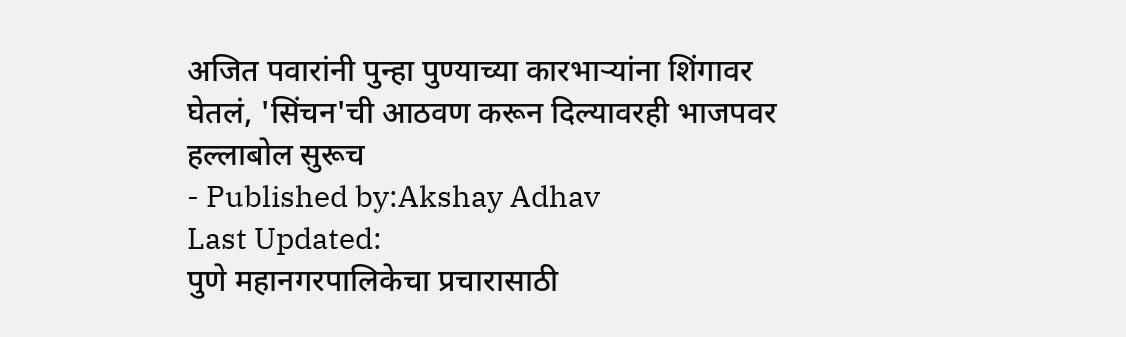अजित पवारांनी पुन्हा पुण्याच्या कारभाऱ्यांना शिंगावर घेतलं, 'सिंचन'ची आठवण करून दिल्यावरही भाजपवर हल्लाबोल सुरूच
- Published by:Akshay Adhav
Last Updated:
पुणे महानगरपालिकेचा प्रचारासाठी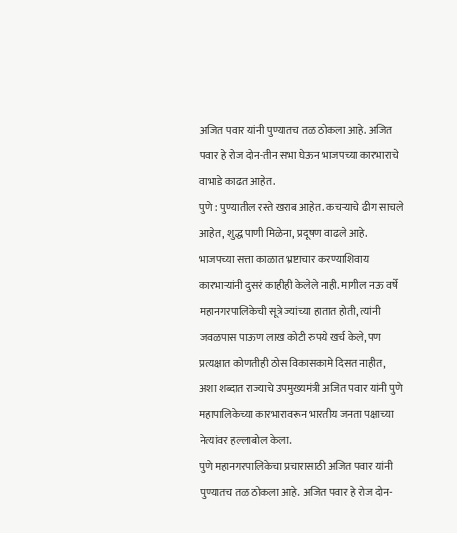अजित पवार यांनी पुण्यातच तळ ठोकला आहे. अजित पवार हे रोज दोन-तीन सभा घेऊन भाजपच्या कारभाराचे वाभाडे काढत आहेत.
पुणे : पुण्यातील रस्ते खराब आहेत. कचऱ्याचे ढीग साचले आहेत, शुद्ध पाणी मिळेना, प्रदूषण वाढले आहे. भाजपच्या सत्ता काळात भ्रष्टाचार करण्याशिवाय कारभाऱ्यांनी दुसरं काहीही केलेले नाही. मागील नऊ वर्षे महानगरपालिकेची सूत्रे ज्यांच्या हातात होती, त्यांनी जवळपास पाऊण लाख कोटी रुपये खर्च केले, पण प्रत्यक्षात कोणतीही ठोस विकासकामे दिसत नाहीत, अशा शब्दात राज्याचे उपमुख्यमंत्री अजित पवार यांनी पुणे महापालिकेच्या कारभारावरून भारतीय जनता पक्षाच्या नेत्यांवर हल्लाबोल केला.
पुणे महानगरपालिकेचा प्रचारासाठी अजित पवार यांनी पुण्यातच तळ ठोकला आहे. अजित पवार हे रोज दोन-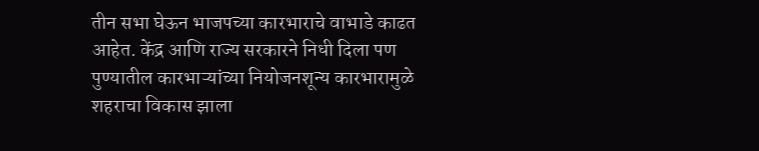तीन सभा घेऊन भाजपच्या कारभाराचे वाभाडे काढत आहेत. केंद्र आणि राज्य सरकारने निधी दिला पण पुण्यातील कारभाऱ्यांच्या नियोजनशून्य कारभारामुळे शहराचा विकास झाला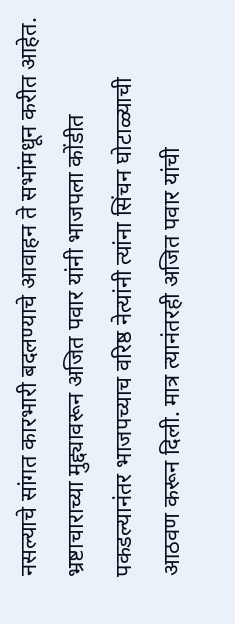नसल्याचे सांगत कारभारी बदलण्याचे आवाहन ते सभांमधून करीत आहेत. भ्रष्टाचाराच्या मुद्द्यावरून अजित पवार यांनी भाजपला कोंडीत पकडल्यानंतर भाजपच्याच वरिष्ठ नेत्यांनी त्यांना सिंचन घोटाळ्याची आठवण करून दिली. मात्र त्यानंतरही अजित पवार यांची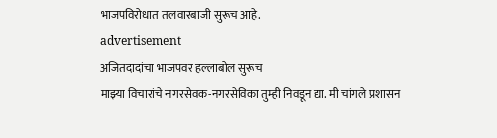भाजपविरोधात तलवारबाजी सुरूच आहे.
advertisement
अजितदादांचा भाजपवर हल्लाबोल सुरूच
माझ्या विचारांचे नगरसेवक-नगरसेविका तुम्ही निवडून द्या. मी चांगले प्रशासन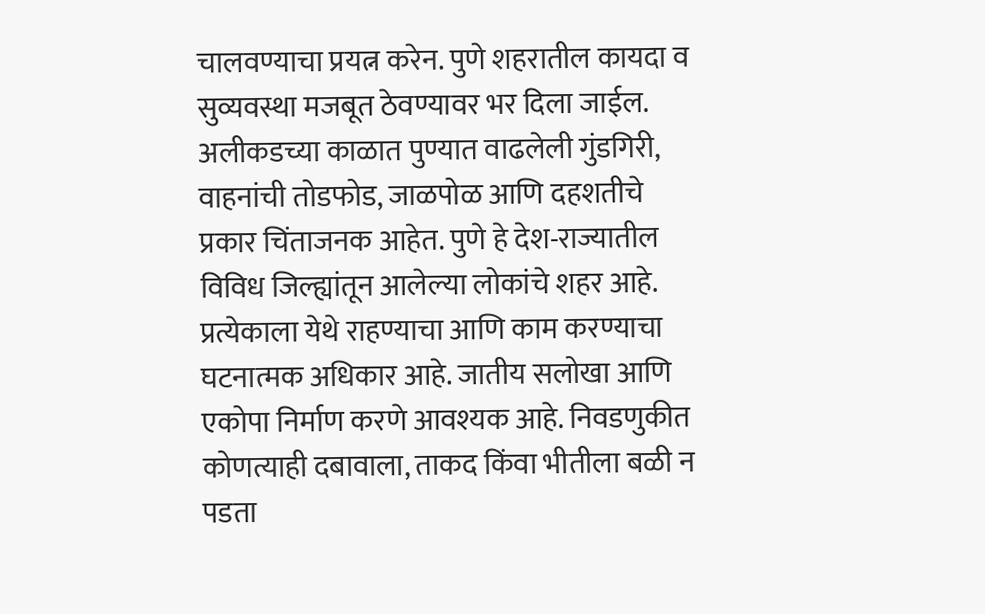चालवण्याचा प्रयत्न करेन. पुणे शहरातील कायदा व सुव्यवस्था मजबूत ठेवण्यावर भर दिला जाईल. अलीकडच्या काळात पुण्यात वाढलेली गुंडगिरी, वाहनांची तोडफोड, जाळपोळ आणि दहशतीचे प्रकार चिंताजनक आहेत. पुणे हे देश-राज्यातील विविध जिल्ह्यांतून आलेल्या लोकांचे शहर आहे. प्रत्येकाला येथे राहण्याचा आणि काम करण्याचा घटनात्मक अधिकार आहे. जातीय सलोखा आणि एकोपा निर्माण करणे आवश्यक आहे. निवडणुकीत कोणत्याही दबावाला, ताकद किंवा भीतीला बळी न पडता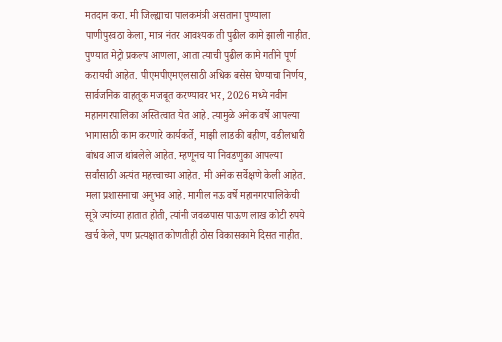मतदान करा. मी जिल्ह्याचा पालकमंत्री असताना पुण्याला पाणीपुरवठा केला, मात्र नंतर आवश्यक ती पुढील कामे झाली नाहीत. पुण्यात मेट्रो प्रकल्प आणला, आता त्याची पुढील कामे गतीने पूर्ण करायची आहेत. पीएमपीएमएलसाठी अधिक बसेस घेण्याचा निर्णय, सार्वजनिक वाहतूक मजबूत करण्यावर भर, 2026 मध्ये नवीन महानगरपालिका अस्तित्वात येत आहे. त्यामुळे अनेक वर्षे आपल्या भागासाठी काम करणारे कार्यकर्ते, माझी लाडकी बहीण, वडीलधारी बांधव आज थांबलेले आहेत. म्हणूनच या निवडणुका आपल्या सर्वांसाठी अत्यंत महत्त्वाच्या आहेत. मी अनेक सर्वेक्षणे केली आहेत. मला प्रशासनाचा अनुभव आहे. मागील नऊ वर्षे महानगरपालिकेची सूत्रे ज्यांच्या हातात होती, त्यांनी जवळपास पाऊण लाख कोटी रुपये खर्च केले, पण प्रत्यक्षात कोणतीही ठोस विकासकामे दिसत नाहीत.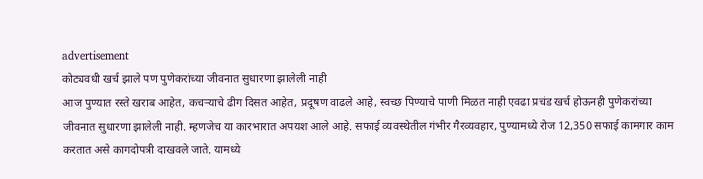advertisement
कोट्यवधी खर्च झाले पण पुणेकरांच्या जीवनात सुधारणा झालेली नाही
आज पुण्यात रस्ते खराब आहेत, कचऱ्याचे ढीग दिसत आहेत, प्रदूषण वाढले आहे, स्वच्छ पिण्याचे पाणी मिळत नाही एवढा प्रचंड खर्च होऊनही पुणेकरांच्या जीवनात सुधारणा झालेली नाही. म्हणजेच या कारभारात अपयश आले आहे. सफाई व्यवस्थेतील गंभीर गैरव्यवहार, पुण्यामध्ये रोज 12,350 सफाई कामगार काम करतात असे कागदोपत्री दाखवले जाते. यामध्ये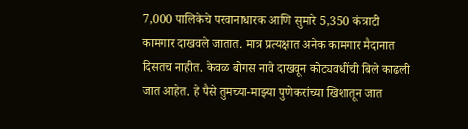7,000 पालिकेचे परवानाधारक आणि सुमारे 5,350 कंत्राटी कामगार दाखवले जातात. मात्र प्रत्यक्षात अनेक कामगार मैदानात दिसतच नाहीत. केवळ बोगस नावे दाखवून कोट्यवधींची बिले काढली जात आहेत. हे पैसे तुमच्या-माझ्या पुणेकरांच्या खिशातून जात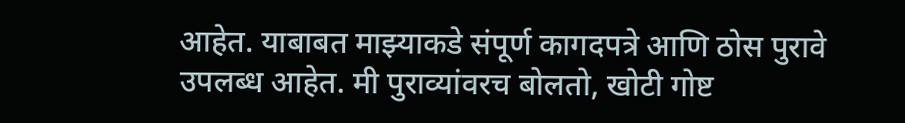आहेत. याबाबत माझ्याकडे संपूर्ण कागदपत्रे आणि ठोस पुरावे उपलब्ध आहेत. मी पुराव्यांवरच बोलतो, खोटी गोष्ट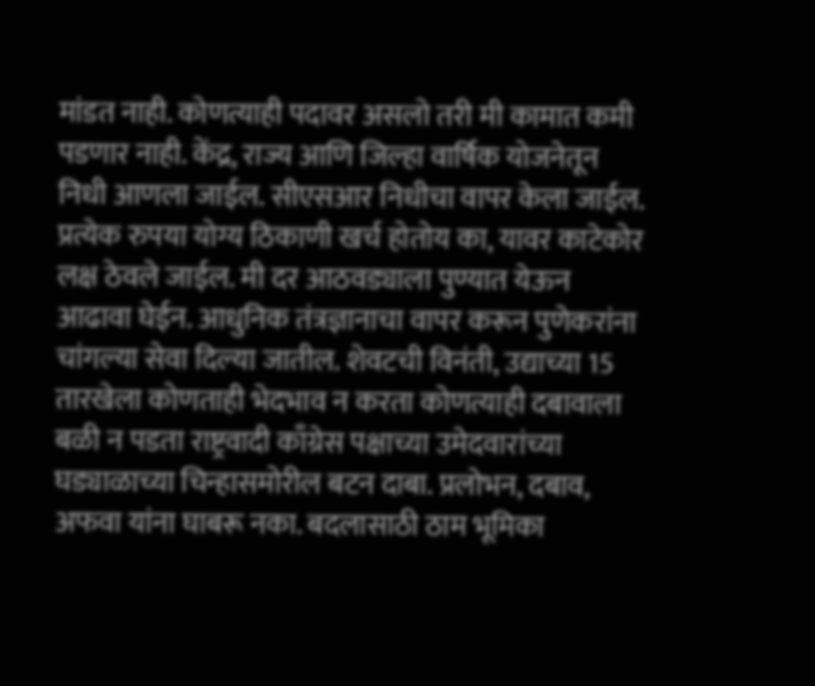मांडत नाही. कोणत्याही पदावर असलो तरी मी कामात कमी पडणार नाही. केंद्र, राज्य आणि जिल्हा वार्षिक योजनेतून निधी आणला जाईल. सीएसआर निधीचा वापर केला जाईल. प्रत्येक रुपया योग्य ठिकाणी खर्च होतोय का, यावर काटेकोर लक्ष ठेवले जाईल. मी दर आठवड्याला पुण्यात येऊन आढावा घेईन. आधुनिक तंत्रज्ञानाचा वापर करून पुणेकरांना चांगल्या सेवा दिल्या जातील. शेवटची विनंती, उद्याच्या 15 तारखेला कोणताही भेदभाव न करता कोणत्याही दबावाला बळी न पडता राष्ट्रवादी काँग्रेस पक्षाच्या उमेदवारांच्या घड्याळाच्या चिन्हासमोरील बटन दाबा. प्रलोभन, दबाव, अफवा यांना घाबरू नका. बदलासाठी ठाम भूमिका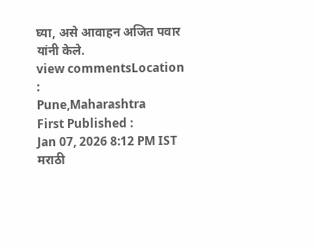घ्या, असे आवाहन अजित पवार यांनी केले.
view commentsLocation :
Pune,Maharashtra
First Published :
Jan 07, 2026 8:12 PM IST
मराठी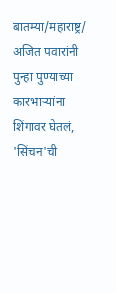बातम्या/महाराष्ट्र/
अजित पवारांनी पुन्हा पुण्याच्या कारभाऱ्यांना शिंगावर घेतलं, 'सिंचन'ची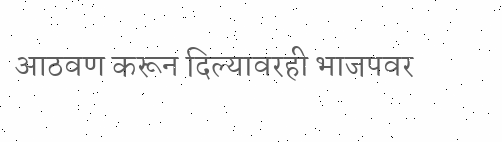आठवण करून दिल्यावरही भाजपवर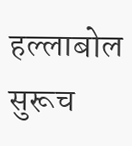हल्लाबोल सुरूच